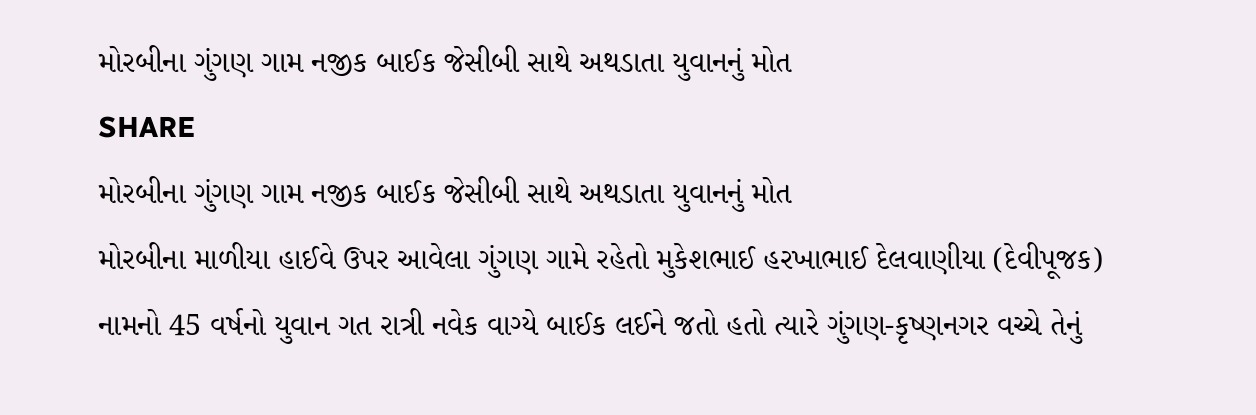મોરબીના ગુંગણ ગામ નજીક બાઈક જેસીબી સાથે અથડાતા યુવાનનું મોત
SHARE
મોરબીના ગુંગણ ગામ નજીક બાઈક જેસીબી સાથે અથડાતા યુવાનનું મોત
મોરબીના માળીયા હાઈવે ઉપર આવેલા ગુંગણ ગામે રહેતો મુકેશભાઈ હરખાભાઈ દેલવાણીયા (દેવીપૂજક) નામનો 45 વર્ષનો યુવાન ગત રાત્રી નવેક વાગ્યે બાઈક લઈને જતો હતો ત્યારે ગુંગણ-કૃષ્ણનગર વચ્ચે તેનું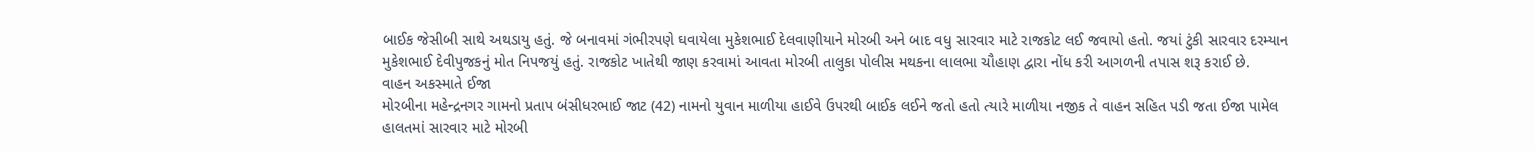બાઈક જેસીબી સાથે અથડાયુ હતું. જે બનાવમાં ગંભીરપણે ઘવાયેલા મુકેશભાઈ દેલવાણીયાને મોરબી અને બાદ વધુ સારવાર માટે રાજકોટ લઈ જવાયો હતો. જયાં ટુંકી સારવાર દરમ્યાન મુકેશભાઈ દેવીપુજકનું મોત નિપજયું હતું. રાજકોટ ખાતેથી જાણ કરવામાં આવતા મોરબી તાલુકા પોલીસ મથકના લાલભા ચૌહાણ દ્વારા નોંધ કરી આગળની તપાસ શરૂ કરાઈ છે.
વાહન અકસ્માતે ઈજા
મોરબીના મહેન્દ્રનગર ગામનો પ્રતાપ બંસીધરભાઈ જાટ (42) નામનો યુવાન માળીયા હાઈવે ઉપરથી બાઈક લઈને જતો હતો ત્યારે માળીયા નજીક તે વાહન સહિત પડી જતા ઈજા પામેલ હાલતમાં સારવાર માટે મોરબી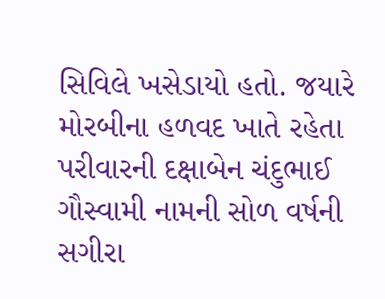સિવિલે ખસેડાયો હતો. જયારે મોરબીના હળવદ ખાતે રહેતા પરીવારની દક્ષાબેન ચંદુભાઈ ગૌસ્વામી નામની સોળ વર્ષની સગીરા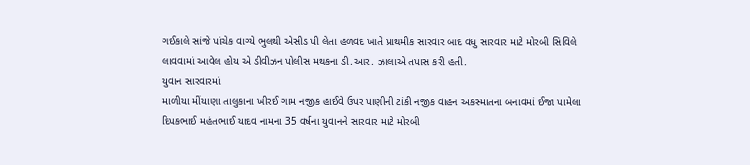ગઈકાલે સાંજે પાંચેક વાગ્યે ભુલથી એસીડ પી લેતા હળવદ ખાતે પ્રાથમીક સારવાર બાદ વધુ સારવાર માટે મોરબી સિવિલે લાવવામાં આવેલ હોય એ ડીવીઝન પોલીસ મથકના ડી.આર. ઝાલાએ તપાસ કરી હતી.
યુવાન સારવારમાં
માળીયા મીંયાણા તાલુકાના ખીરઈ ગામ નજીક હાઈવે ઉપર પાણીની ટાંકી નજીક વાહન અકસ્માતના બનાવમાં ઈજા પામેલા દિપકભાઈ મહંતભાઈ યાદવ નામના 35 વર્ષના યુવાનને સારવાર માટે મોરબી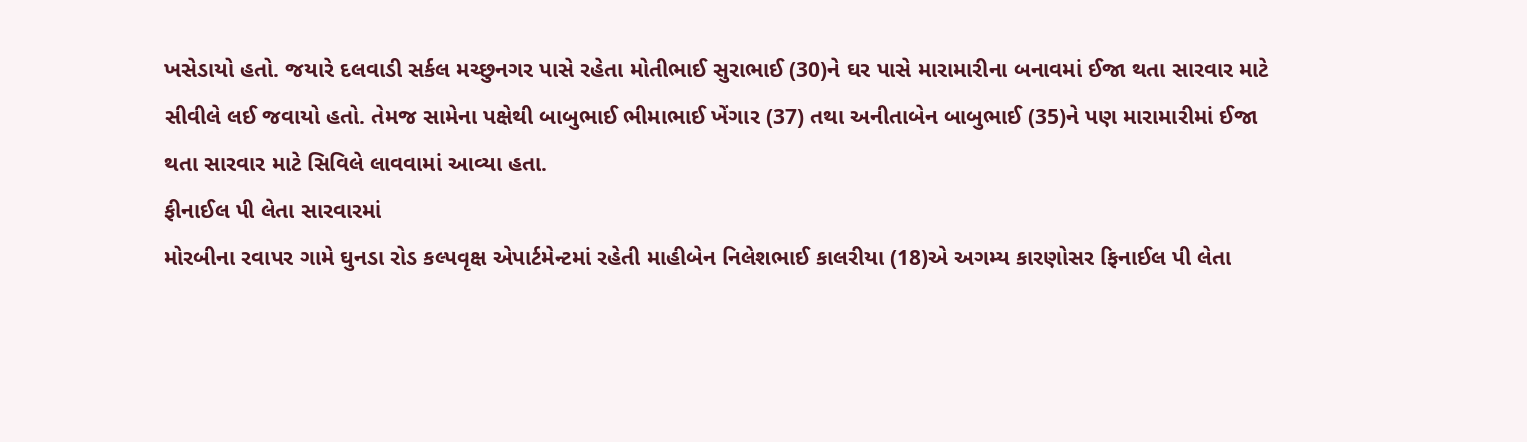ખસેડાયો હતો. જયારે દલવાડી સર્કલ મચ્છુનગર પાસે રહેતા મોતીભાઈ સુરાભાઈ (30)ને ઘર પાસે મારામારીના બનાવમાં ઈજા થતા સારવાર માટે સીવીલે લઈ જવાયો હતો. તેમજ સામેના પક્ષેથી બાબુભાઈ ભીમાભાઈ ખેંગાર (37) તથા અનીતાબેન બાબુભાઈ (35)ને પણ મારામારીમાં ઈજા થતા સારવાર માટે સિવિલે લાવવામાં આવ્યા હતા.
ફીનાઈલ પી લેતા સારવારમાં
મોરબીના રવાપર ગામે ઘુનડા રોડ કલ્પવૃક્ષ એપાર્ટમેન્ટમાં રહેતી માહીબેન નિલેશભાઈ કાલરીયા (18)એ અગમ્ય કારણોસર ફિનાઈલ પી લેતા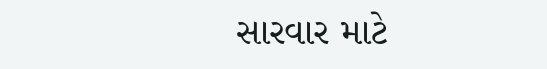સારવાર માટે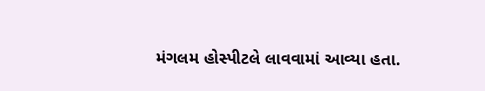મંગલમ હોસ્પીટલે લાવવામાં આવ્યા હતા.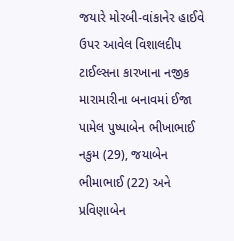જયારે મોરબી-વાંકાનેર હાઈવે ઉપર આવેલ વિશાલદીપ ટાઈલ્સના કારખાના નજીક મારામારીના બનાવમાં ઈજા પામેલ પુષ્પાબેન ભીખાભાઈ નકુમ (29), જયાબેન ભીમાભાઈ (22) અને પ્રવિણાબેન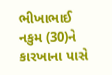ભીખાભાઈ નકુમ (30)ને કારખાના પાસે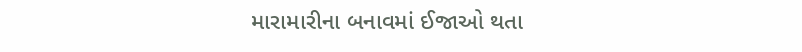મારામારીના બનાવમાં ઈજાઓ થતા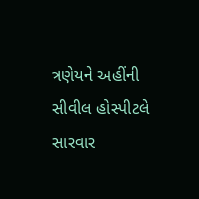ત્રણેયને અહીંની સીવીલ હોસ્પીટલે સારવાર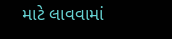માટે લાવવામાં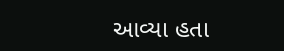આવ્યા હતા